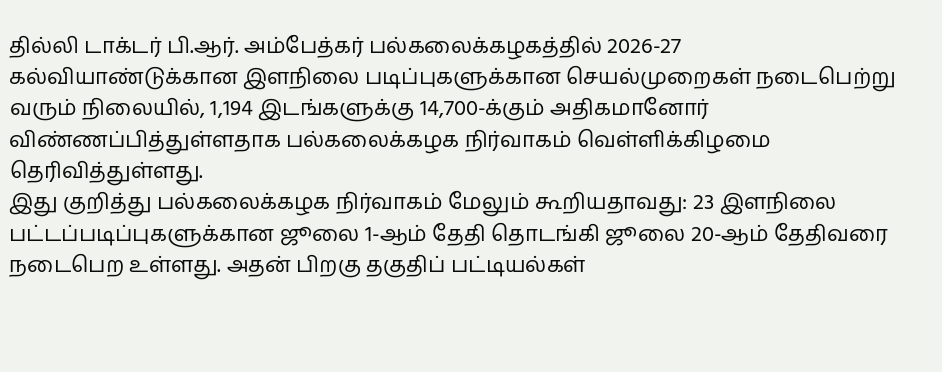தில்லி டாக்டர் பி.ஆர். அம்பேத்கர் பல்கலைக்கழகத்தில் 2026-27 கல்வியாண்டுக்கான இளநிலை படிப்புகளுக்கான செயல்முறைகள் நடைபெற்று வரும் நிலையில், 1,194 இடங்களுக்கு 14,700-க்கும் அதிகமானோர் விண்ணப்பித்துள்ளதாக பல்கலைக்கழக நிர்வாகம் வெள்ளிக்கிழமை தெரிவித்துள்ளது.
இது குறித்து பல்கலைக்கழக நிர்வாகம் மேலும் கூறியதாவது: 23 இளநிலை பட்டப்படிப்புகளுக்கான ஜூலை 1-ஆம் தேதி தொடங்கி ஜூலை 20-ஆம் தேதிவரை நடைபெற உள்ளது. அதன் பிறகு தகுதிப் பட்டியல்கள்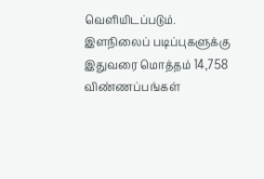வெளியிடப்படும். இளநிலைப் படிப்புகளுக்கு இதுவரை மொத்தம் 14,758 விண்ணப்பங்கள்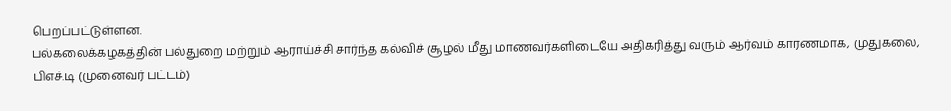பெறப்பட்டுள்ளன.
பல்கலைக்கழகத்தின் பல்துறை மற்றும் ஆராய்ச்சி சார்ந்த கல்விச் சூழல் மீது மாணவர்களிடையே அதிகரித்து வரும் ஆர்வம் காரணமாக, முதுகலை, பிஎச்.டி (முனைவர் பட்டம்)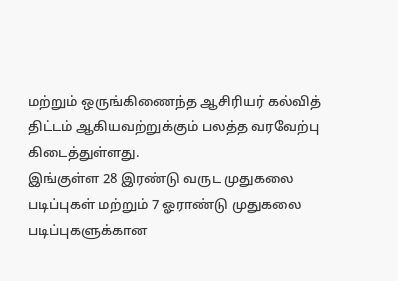மற்றும் ஒருங்கிணைந்த ஆசிரியர் கல்வித் திட்டம் ஆகியவற்றுக்கும் பலத்த வரவேற்பு கிடைத்துள்ளது.
இங்குள்ள 28 இரண்டு வருட முதுகலை படிப்புகள் மற்றும் 7 ஓராண்டு முதுகலை படிப்புகளுக்கான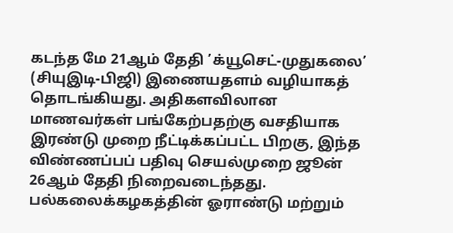கடந்த மே 21ஆம் தேதி ’க்யூசெட்-முதுகலை’ (சியுஇடி-பிஜி) இணையதளம் வழியாகத் தொடங்கியது. அதிகளவிலான மாணவர்கள் பங்கேற்பதற்கு வசதியாக இரண்டு முறை நீட்டிக்கப்பட்ட பிறகு, இந்த விண்ணப்பப் பதிவு செயல்முறை ஜூன் 26ஆம் தேதி நிறைவடைந்தது.
பல்கலைக்கழகத்தின் ஓராண்டு மற்றும்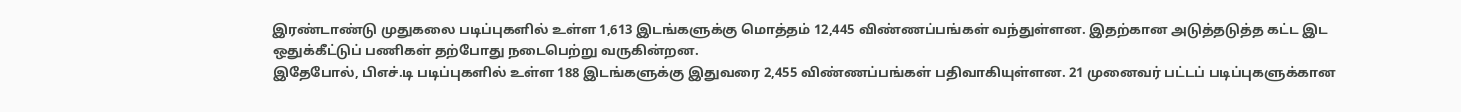இரண்டாண்டு முதுகலை படிப்புகளில் உள்ள 1,613 இடங்களுக்கு மொத்தம் 12,445 விண்ணப்பங்கள் வந்துள்ளன. இதற்கான அடுத்தடுத்த கட்ட இட ஒதுக்கீட்டுப் பணிகள் தற்போது நடைபெற்று வருகின்றன.
இதேபோல், பிஎச்.டி படிப்புகளில் உள்ள 188 இடங்களுக்கு இதுவரை 2,455 விண்ணப்பங்கள் பதிவாகியுள்ளன. 21 முனைவர் பட்டப் படிப்புகளுக்கான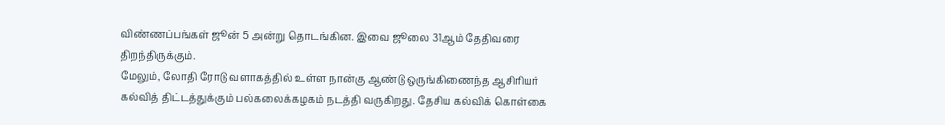விண்ணப்பங்கள் ஜூன் 5 அன்று தொடங்கின. இவை ஜூலை 31ஆம் தேதிவரை திறந்திருக்கும்.
மேலும், லோதி ரோடு வளாகத்தில் உள்ள நான்கு ஆண்டு ஒருங்கிணைந்த ஆசிரியர் கல்வித் திட்டத்துக்கும் பல்கலைக்கழகம் நடத்தி வருகிறது. தேசிய கல்விக் கொள்கை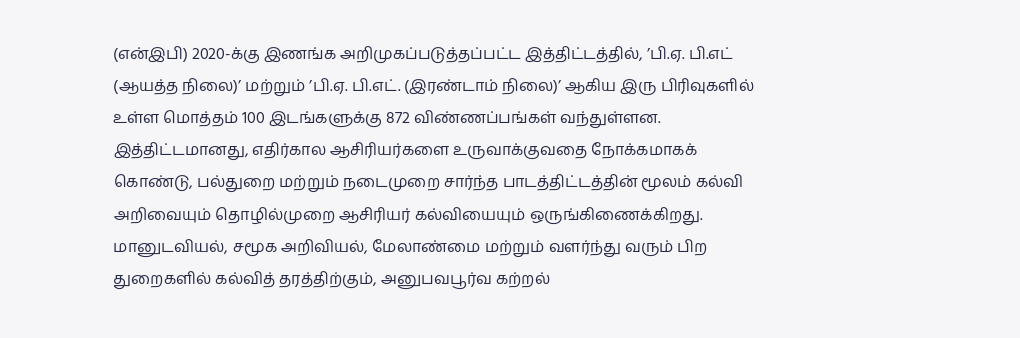(என்இபி) 2020-க்கு இணங்க அறிமுகப்படுத்தப்பட்ட இத்திட்டத்தில், ’பி.ஏ. பி.எட் (ஆயத்த நிலை)’ மற்றும் ’பி.ஏ. பி.எட். (இரண்டாம் நிலை)’ ஆகிய இரு பிரிவுகளில் உள்ள மொத்தம் 100 இடங்களுக்கு 872 விண்ணப்பங்கள் வந்துள்ளன.
இத்திட்டமானது, எதிர்கால ஆசிரியர்களை உருவாக்குவதை நோக்கமாகக் கொண்டு, பல்துறை மற்றும் நடைமுறை சார்ந்த பாடத்திட்டத்தின் மூலம் கல்வி அறிவையும் தொழில்முறை ஆசிரியர் கல்வியையும் ஒருங்கிணைக்கிறது.
மானுடவியல், சமூக அறிவியல், மேலாண்மை மற்றும் வளர்ந்து வரும் பிற துறைகளில் கல்வித் தரத்திற்கும், அனுபவபூர்வ கற்றல்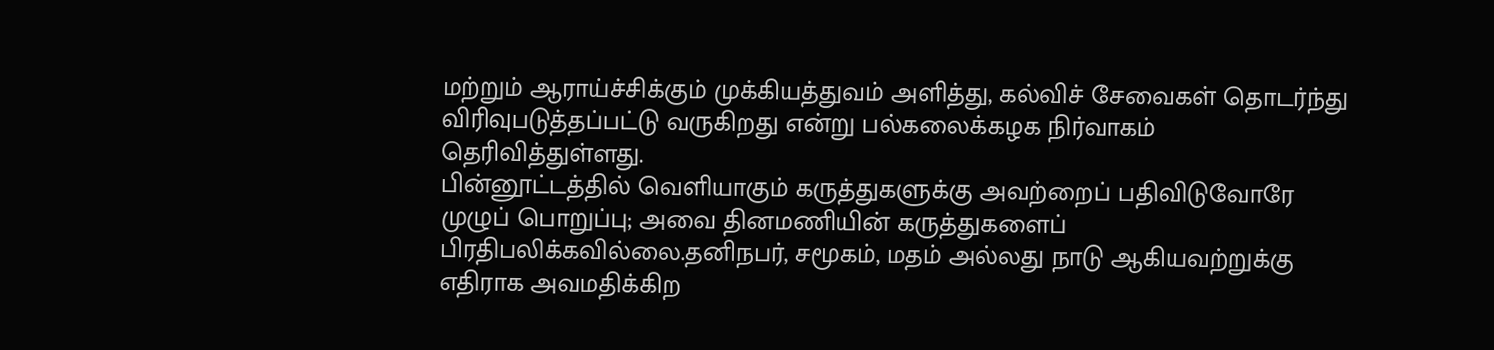மற்றும் ஆராய்ச்சிக்கும் முக்கியத்துவம் அளித்து, கல்விச் சேவைகள் தொடர்ந்து விரிவுபடுத்தப்பட்டு வருகிறது என்று பல்கலைக்கழக நிர்வாகம் தெரிவித்துள்ளது.
பின்னூட்டத்தில் வெளியாகும் கருத்துகளுக்கு அவற்றைப் பதிவிடுவோரே முழுப் பொறுப்பு; அவை தினமணியின் கருத்துகளைப் பிரதிபலிக்கவில்லை.தனிநபர், சமூகம், மதம் அல்லது நாடு ஆகியவற்றுக்கு எதிராக அவமதிக்கிற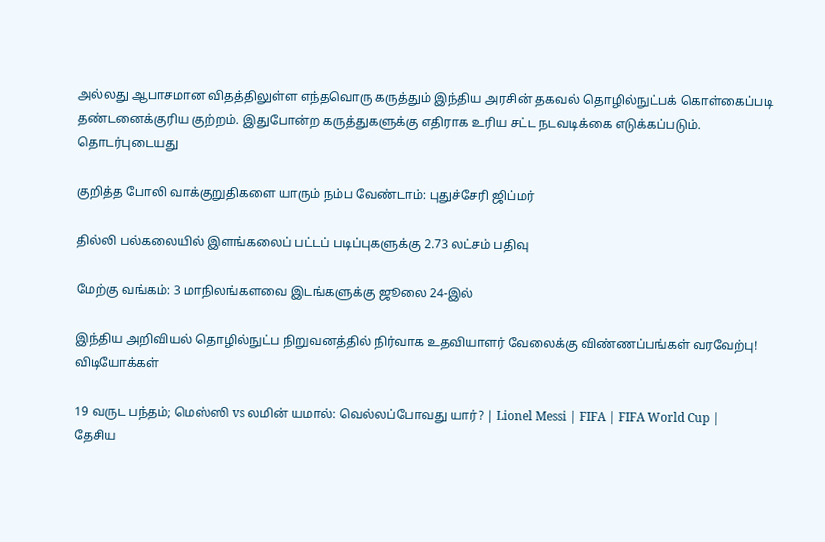அல்லது ஆபாசமான விதத்திலுள்ள எந்தவொரு கருத்தும் இந்திய அரசின் தகவல் தொழில்நுட்பக் கொள்கைப்படி தண்டனைக்குரிய குற்றம். இதுபோன்ற கருத்துகளுக்கு எதிராக உரிய சட்ட நடவடிக்கை எடுக்கப்படும்.
தொடர்புடையது

குறித்த போலி வாக்குறுதிகளை யாரும் நம்ப வேண்டாம்: புதுச்சேரி ஜிப்மர்

தில்லி பல்கலையில் இளங்கலைப் பட்டப் படிப்புகளுக்கு 2.73 லட்சம் பதிவு

மேற்கு வங்கம்: 3 மாநிலங்களவை இடங்களுக்கு ஜூலை 24-இல்

இந்திய அறிவியல் தொழில்நுட்ப நிறுவனத்தில் நிர்வாக உதவியாளர் வேலைக்கு விண்ணப்பங்கள் வரவேற்பு!
விடியோக்கள்

19 வருட பந்தம்; மெஸ்ஸி vs லமின் யமால்: வெல்லப்போவது யார்? | Lionel Messi | FIFA | FIFA World Cup |
தேசிய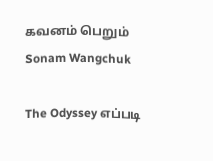கவனம் பெறும் Sonam Wangchuk

The Odyssey எப்படி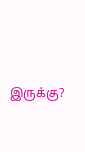இருக்கு?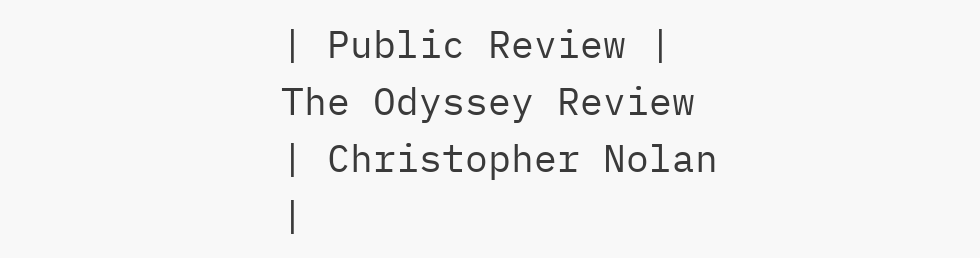| Public Review | The Odyssey Review | Christopher Nolan |